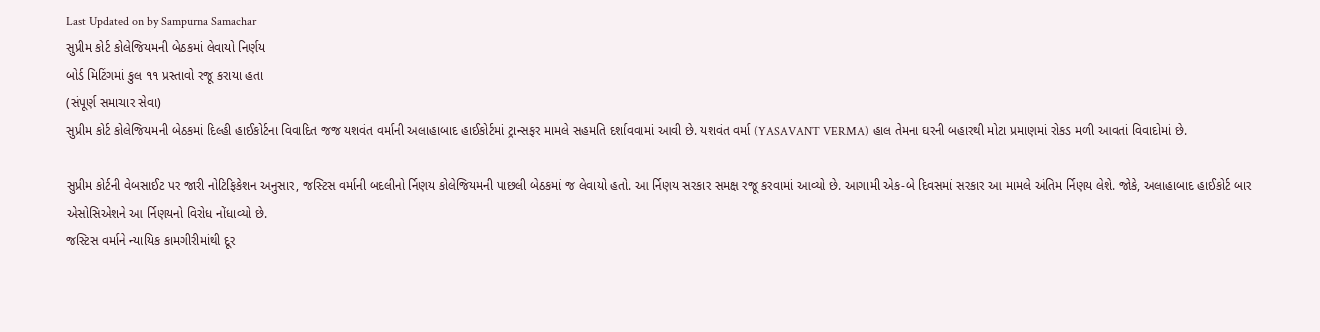Last Updated on by Sampurna Samachar
સુપ્રીમ કોર્ટ કોલેજિયમની બેઠકમાં લેવાયો નિર્ણય
બોર્ડ મિટિંગમાં કુલ ૧૧ પ્રસ્તાવો રજૂ કરાયા હતા
(સંપૂર્ણ સમાચાર સેવા)
સુપ્રીમ કોર્ટ કોલેજિયમની બેઠકમાં દિલ્હી હાઈકોર્ટના વિવાદિત જજ યશવંત વર્માની અલાહાબાદ હાઈકોર્ટમાં ટ્રાન્સફર મામલે સહમતિ દર્શાવવામાં આવી છે. યશવંત વર્મા (YASAVANT VERMA) હાલ તેમના ઘરની બહારથી મોટા પ્રમાણમાં રોકડ મળી આવતાં વિવાદોમાં છે.

સુપ્રીમ કોર્ટની વેબસાઈટ પર જારી નોટિફિકેશન અનુસાર, જસ્ટિસ વર્માની બદલીનો ર્નિણય કોલેજિયમની પાછલી બેઠકમાં જ લેવાયો હતો. આ ર્નિણય સરકાર સમક્ષ રજૂ કરવામાં આવ્યો છે. આગામી એક-બે દિવસમાં સરકાર આ મામલે અંતિમ ર્નિણય લેશે. જોકે, અલાહાબાદ હાઈકોર્ટ બાર એસોસિએશને આ ર્નિણયનો વિરોધ નોંધાવ્યો છે.
જસ્ટિસ વર્માને ન્યાયિક કામગીરીમાંથી દૂર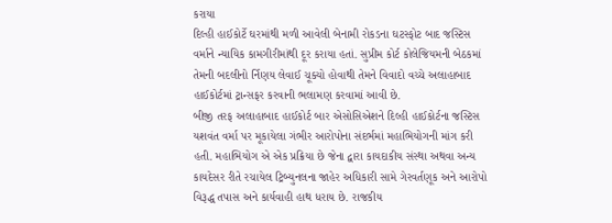કરાયા
દિલ્હી હાઈકોર્ટે ઘરમાંથી મળી આવેલી બેનામી રોકડના ઘટસ્ફોટ બાદ જસ્ટિસ વર્માને ન્યાયિક કામગીરીમાંથી દૂર કરાયા હતાં. સુપ્રીમ કોર્ટ કોલેજિયમની બેઠકમાં તેમની બદલીનો ર્નિણય લેવાઈ ચૂક્યો હોવાથી તેમને વિવાદો વચ્ચે અલાહાબાદ હાઈકોર્ટમાં ટ્રાન્સફર કરવાની ભલામણ કરવામાં આવી છે.
બીજી તરફ અલાહાબાદ હાઈકોર્ટ બાર એસોસિએશને દિલ્હી હાઈકોર્ટના જસ્ટિસ યશવંત વર્મા પર મૂકાયેલા ગંભીર આરોપોના સંદર્ભમાં મહાભિયોગની માંગ કરી હતી. મહાભિયોગ એ એક પ્રક્રિયા છે જેના દ્વારા કાયદાકીય સંસ્થા અથવા અન્ય કાયદેસર રીતે રચાયેલ ટ્રિબ્યુનલના જાહેર અધિકારી સામે ગેરવર્તણૂક અને આરોપો વિરૂદ્ધ તપાસ અને કાર્યવાહી હાથ ધરાય છે. રાજકીય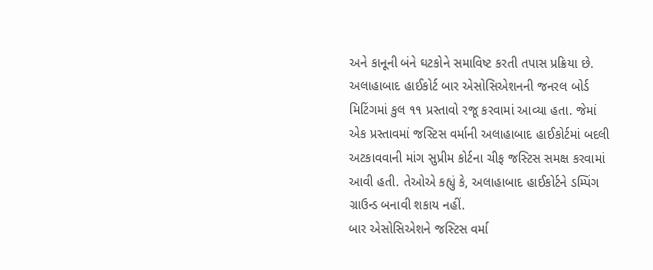અને કાનૂની બંને ઘટકોને સમાવિષ્ટ કરતી તપાસ પ્રક્રિયા છે.
અલાહાબાદ હાઈકોર્ટ બાર એસોસિએશનની જનરલ બોર્ડ મિટિંગમાં કુલ ૧૧ પ્રસ્તાવો રજૂ કરવામાં આવ્યા હતા. જેમાં એક પ્રસ્તાવમાં જસ્ટિસ વર્માની અલાહાબાદ હાઈકોર્ટમાં બદલી અટકાવવાની માંગ સુપ્રીમ કોર્ટના ચીફ જસ્ટિસ સમક્ષ કરવામાં આવી હતી. તેઓએ કહ્યું કે, અલાહાબાદ હાઈકોર્ટને ડમ્પિંગ ગ્રાઉન્ડ બનાવી શકાય નહીં.
બાર એસોસિએશને જસ્ટિસ વર્મા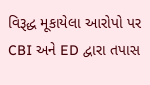વિરૂદ્ધ મૂકાયેલા આરોપો પર CBI અને ED દ્વારા તપાસ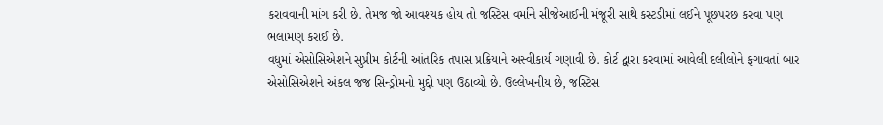કરાવવાની માંગ કરી છે. તેમજ જો આવશ્યક હોય તો જસ્ટિસ વર્માને સીજેઆઈની મંજૂરી સાથે કસ્ટડીમાં લઈને પૂછપરછ કરવા પણ ભલામણ કરાઈ છે.
વધુમાં એસોસિએશને સુપ્રીમ કોર્ટની આંતરિક તપાસ પ્રક્રિયાને અસ્વીકાર્ય ગણાવી છે. કોર્ટ દ્વારા કરવામાં આવેલી દલીલોને ફગાવતાં બાર એસોસિએશને અંકલ જજ સિન્ડ્રોમનો મુદ્દો પણ ઉઠાવ્યો છે. ઉલ્લેખનીય છે, જસ્ટિસ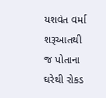યશવંત વર્મા શરૂઆતથી જ પોતાના ઘરેથી રોકડ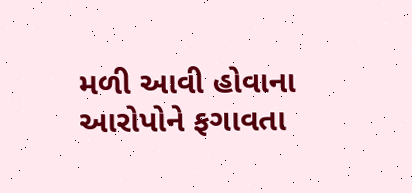મળી આવી હોવાના આરોપોને ફગાવતા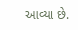આવ્યા છે.